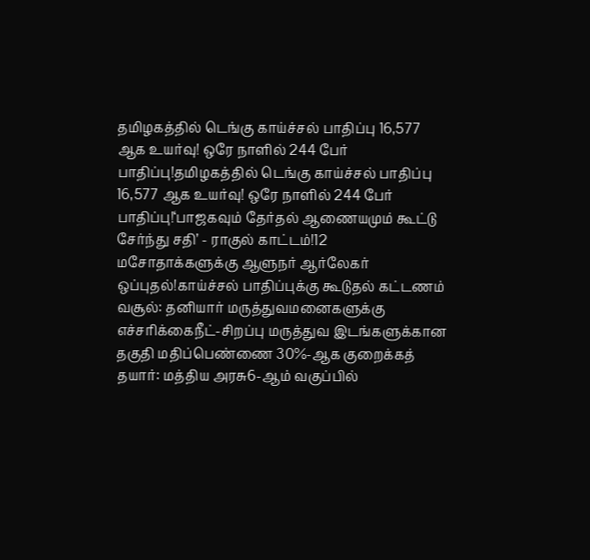தமிழகத்தில் டெங்கு காய்ச்சல் பாதிப்பு 16,577 ஆக உயர்வு! ஒரே நாளில் 244 பேர் பாதிப்பு!தமிழகத்தில் டெங்கு காய்ச்சல் பாதிப்பு 16,577 ஆக உயர்வு! ஒரே நாளில் 244 பேர் பாதிப்பு!‘பாஜகவும் தேர்தல் ஆணையமும் கூட்டு சேர்ந்து சதி’ - ராகுல் காட்டம்!12 மசோதாக்களுக்கு ஆளுநர் ஆர்லேகர் ஒப்புதல்!காய்ச்சல் பாதிப்புக்கு கூடுதல் கட்டணம் வசூல்: தனியார் மருத்துவமனைகளுக்கு எச்சரிக்கைநீட்-சிறப்பு மருத்துவ இடங்களுக்கான தகுதி மதிப்பெண்ணை 30%-ஆக குறைக்கத் தயார்: மத்திய அரசு6-ஆம் வகுப்பில்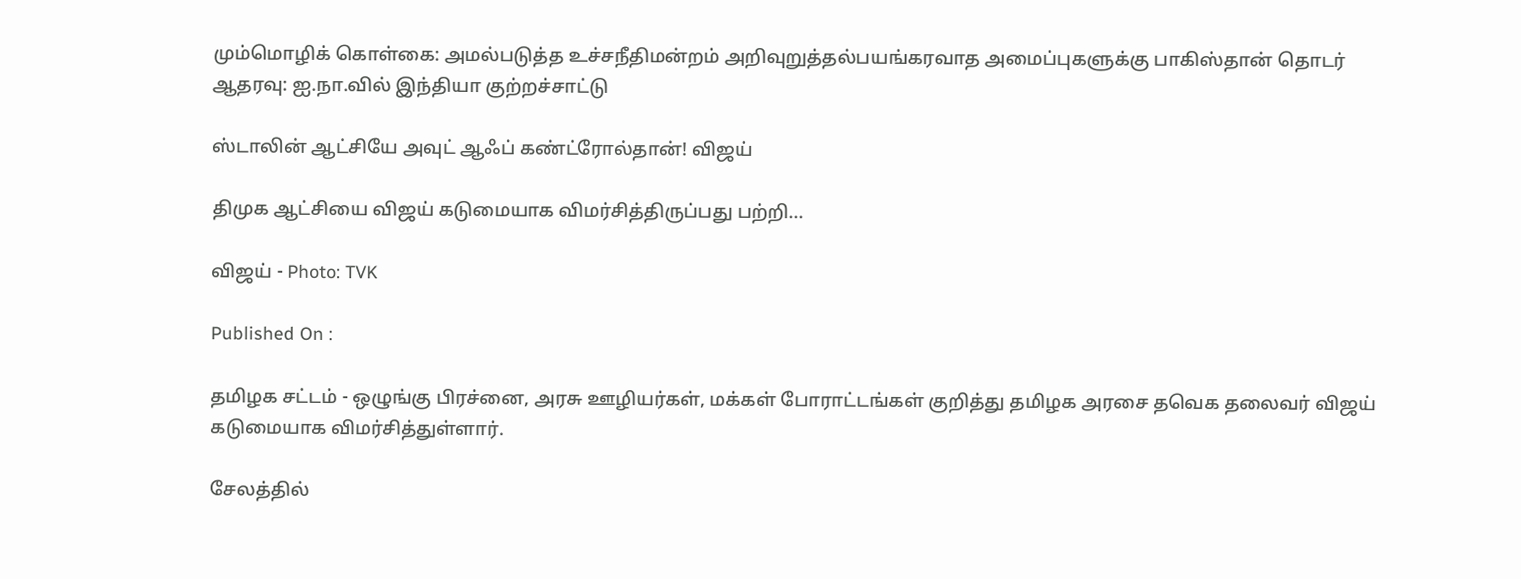மும்மொழிக் கொள்கை: அமல்படுத்த உச்சநீதிமன்றம் அறிவுறுத்தல்பயங்கரவாத அமைப்புகளுக்கு பாகிஸ்தான் தொடர் ஆதரவு: ஐ.நா.வில் இந்தியா குற்றச்சாட்டு

ஸ்டாலின் ஆட்சியே அவுட் ஆஃப் கண்ட்ரோல்தான்! விஜய்

திமுக ஆட்சியை விஜய் கடுமையாக விமர்சித்திருப்பது பற்றி...

விஜய் - Photo: TVK

Published On :

தமிழக சட்டம் - ஒழுங்கு பிரச்னை, அரசு ஊழியர்கள், மக்கள் போராட்டங்கள் குறித்து தமிழக அரசை தவெக தலைவர் விஜய் கடுமையாக விமர்சித்துள்ளார்.

சேலத்தில்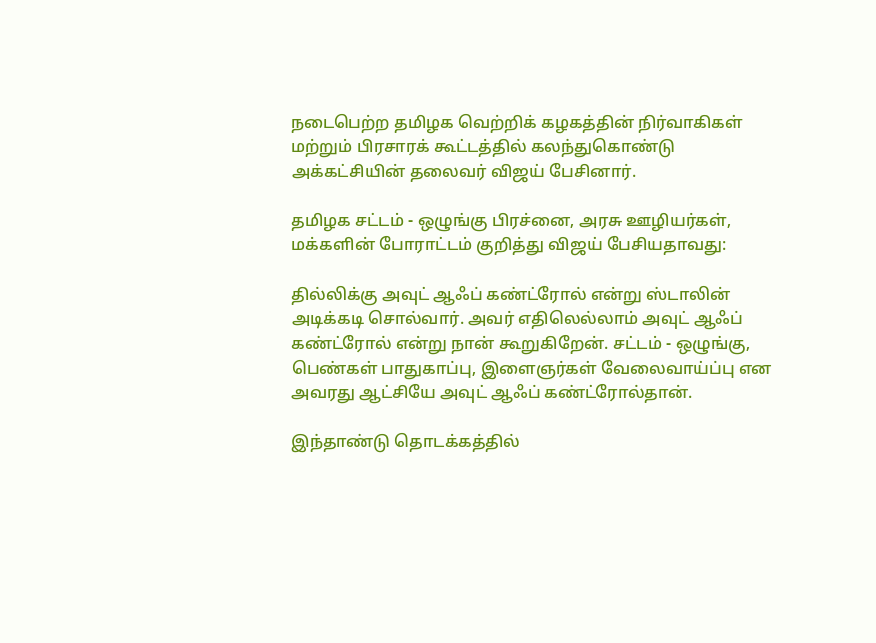நடைபெற்ற தமிழக வெற்றிக் கழகத்தின் நிர்வாகிகள் மற்றும் பிரசாரக் கூட்டத்தில் கலந்துகொண்டு அக்கட்சியின் தலைவர் விஜய் பேசினார்.

தமிழக சட்டம் - ஒழுங்கு பிரச்னை, அரசு ஊழியர்கள், மக்களின் போராட்டம் குறித்து விஜய் பேசியதாவது:

தில்லிக்கு அவுட் ஆஃப் கண்ட்ரோல் என்று ஸ்டாலின் அடிக்கடி சொல்வார். அவர் எதிலெல்லாம் அவுட் ஆஃப் கண்ட்ரோல் என்று நான் கூறுகிறேன். சட்டம் - ஒழுங்கு, பெண்கள் பாதுகாப்பு, இளைஞர்கள் வேலைவாய்ப்பு என அவரது ஆட்சியே அவுட் ஆஃப் கண்ட்ரோல்தான்.

இந்தாண்டு தொடக்கத்தில்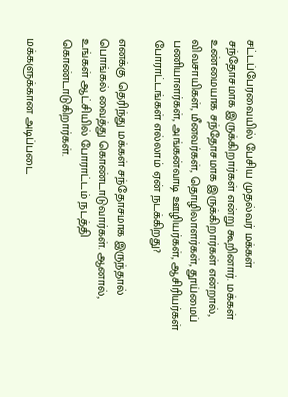சட்டப்பேரவையில் பேசிய முதல்வர் மக்கள் சந்தோசமாக இருக்கிறார்கள் என்று கூறினார். மக்கள் உண்மையாக சந்தோசமாக இருக்கிறார்கள் என்றால், விவசாயிகள், மீனவர்கள், தொழிலாளர்கள், தூய்மைப் பணியாளர்கள், அங்கன்வாடி ஊழியர்கள், ஆசிரியர்கள் போராட்டங்கள் எல்லாம் ஏன் நடக்கிறது?

எனக்கு தெரிந்து மக்கள் சந்தோசமாக இருந்தால் பொங்கல் வைத்து கொண்டாடுவார்கள். ஆனால், உங்கள் ஆட்சியில் போராட்டம் நடத்தி கொண்டாடுகிறார்கள்.

மக்களுக்கான அடிப்படை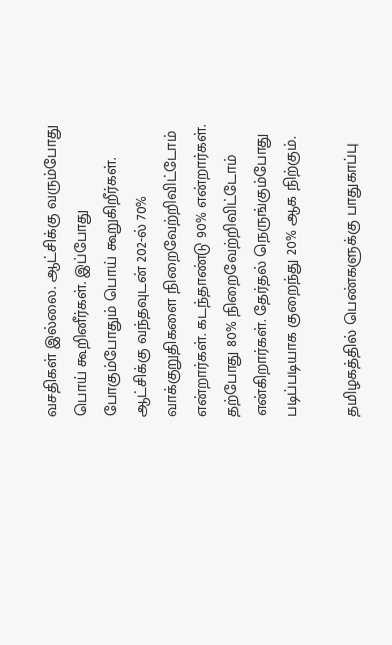வசதிகள் இல்லை. ஆட்சிக்கு வரும்போது பொய் கூறினீர்கள். இப்போது போகும்போதும் பொய் கூறுகிறீர்கள். ஆட்சிக்கு வந்தவுடன் 202-ல் 70% வாக்குறுதிகளை நிறைவேற்றிவிட்டோம் என்றார்கள். கடந்தாண்டு 90% என்றார்கள். தற்போது 80% நிறைவேற்றிவிட்டோம் என்கிறார்கள். தேர்தல் நெருங்கும்போது படிப்படியாக குறைந்து 20% ஆக நிற்கும்.

தமிழகத்தில் பெண்களுக்கு பாதுகாப்பு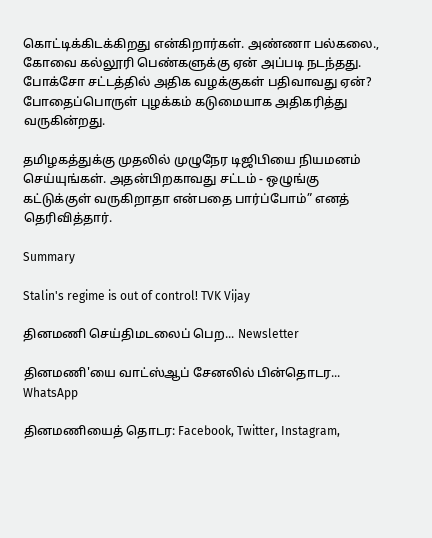கொட்டிக்கிடக்கிறது என்கிறார்கள். அண்ணா பல்கலை., கோவை கல்லூரி பெண்களுக்கு ஏன் அப்படி நடந்தது. போக்சோ சட்டத்தில் அதிக வழக்குகள் பதிவாவது ஏன்? போதைப்பொருள் புழக்கம் கடுமையாக அதிகரித்து வருகின்றது.

தமிழகத்துக்கு முதலில் முழுநேர டிஜிபியை நியமனம் செய்யுங்கள். அதன்பிறகாவது சட்டம் - ஒழுங்கு கட்டுக்குள் வருகிறாதா என்பதை பார்ப்போம்” எனத் தெரிவித்தார்.

Summary

Stalin's regime is out of control! TVK Vijay

தினமணி செய்திமடலைப் பெற... Newsletter

தினமணி'யை வாட்ஸ்ஆப் சேனலில் பின்தொடர... WhatsApp

தினமணியைத் தொடர: Facebook, Twitter, Instagram,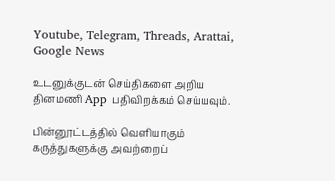Youtube, Telegram, Threads, Arattai, Google News

உடனுக்குடன் செய்திகளை அறிய தினமணி App பதிவிறக்கம் செய்யவும்.

பின்னூட்டத்தில் வெளியாகும் கருத்துகளுக்கு அவற்றைப்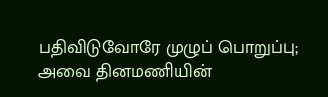பதிவிடுவோரே முழுப் பொறுப்பு; அவை தினமணியின்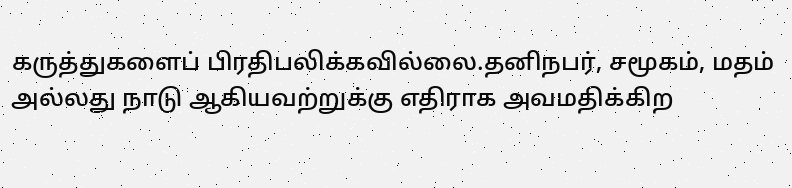கருத்துகளைப் பிரதிபலிக்கவில்லை.தனிநபர், சமூகம், மதம் அல்லது நாடு ஆகியவற்றுக்கு எதிராக அவமதிக்கிற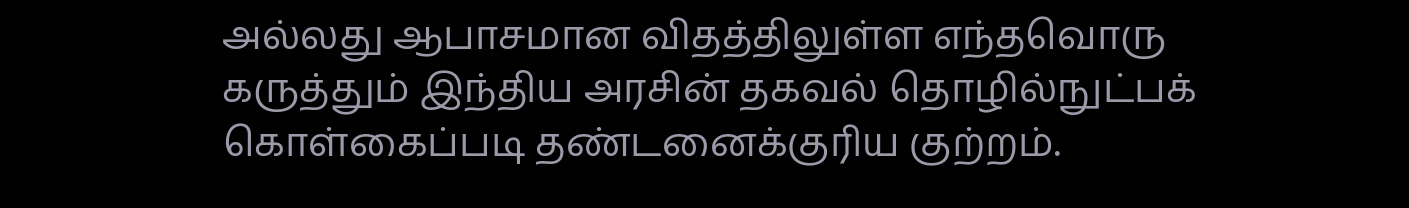அல்லது ஆபாசமான விதத்திலுள்ள எந்தவொரு கருத்தும் இந்திய அரசின் தகவல் தொழில்நுட்பக் கொள்கைப்படி தண்டனைக்குரிய குற்றம்.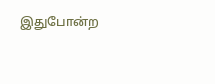இதுபோன்ற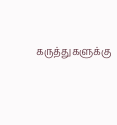கருத்துகளுக்கு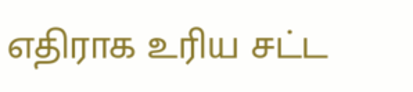எதிராக உரிய சட்ட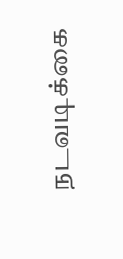நடவடிக்கை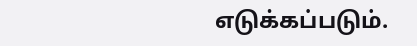எடுக்கப்படும்.